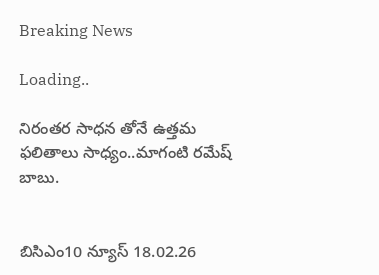Breaking News

Loading..

నిరంతర సాధన తోనే ఉత్తమ ఫలితాలు సాధ్యం..మాగంటి రమేష్ బాబు.


బిసిఎం10 న్యూస్ 18.02.26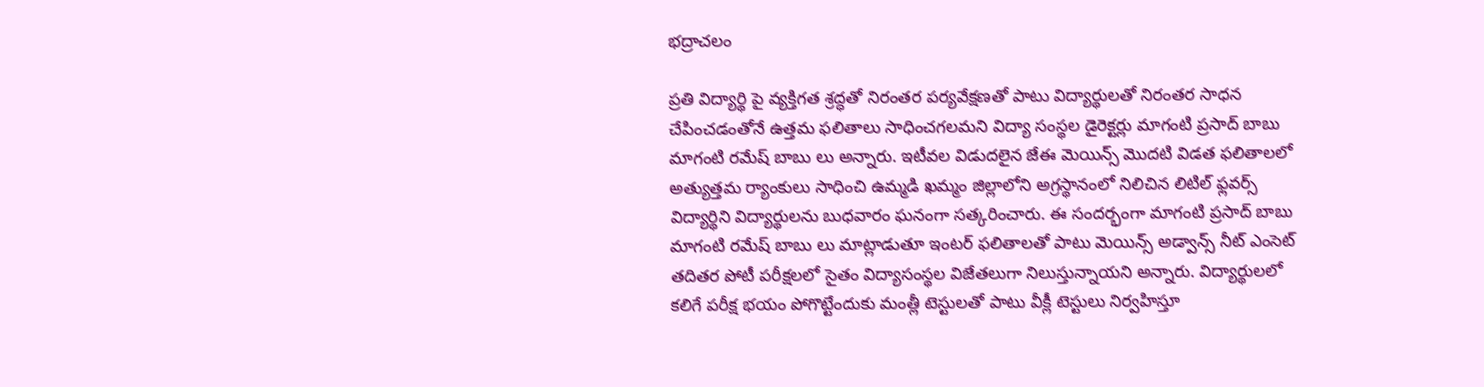భద్రాచలం

ప్రతి విద్యార్థి పై వ్యక్తిగత శ్రద్ధతో నిరంతర పర్యవేక్షణతో పాటు విద్యార్థులతో నిరంతర సాధన చేపించడంతోనే ఉత్తమ ఫలితాలు సాధించగలమని విద్యా సంస్థల డైరెక్టర్లు మాగంటి ప్రసాద్ బాబు మాగంటి రమేష్ బాబు లు అన్నారు. ఇటీవల విడుదలైన జేఈ మెయిన్స్ మొదటి విడత ఫలితాలలో అత్యుత్తమ ర్యాంకులు సాధించి ఉమ్మడి ఖమ్మం జిల్లాలోని అగ్రస్థానంలో నిలిచిన లిటిల్ ఫ్లవర్స్ విద్యార్థిని విద్యార్థులను బుధవారం ఘనంగా సత్కరించారు. ఈ సందర్భంగా మాగంటి ప్రసాద్ బాబు మాగంటి రమేష్ బాబు లు మాట్లాడుతూ ఇంటర్ ఫలితాలతో పాటు మెయిన్స్ అడ్వాన్స్ నీట్ ఎంసెట్ తదితర పోటీ పరీక్షలలో సైతం విద్యాసంస్థల విజేతలుగా నిలుస్తున్నాయని అన్నారు. విద్యార్థులలో కలిగే పరీక్ష భయం పోగొట్టేందుకు మంత్లీ టెస్టులతో పాటు వీక్లీ టెస్టులు నిర్వహిస్తూ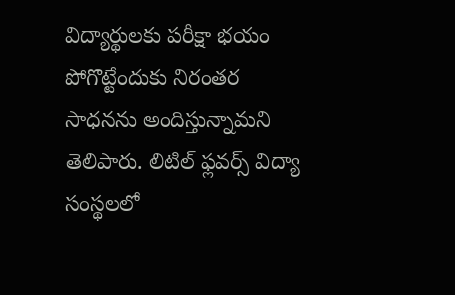విద్యార్థులకు పరీక్షా భయం పోగొట్టేందుకు నిరంతర సాధనను అందిస్తున్నామని తెలిపారు. లిటిల్ ఫ్లవర్స్ విద్యా సంస్థలలో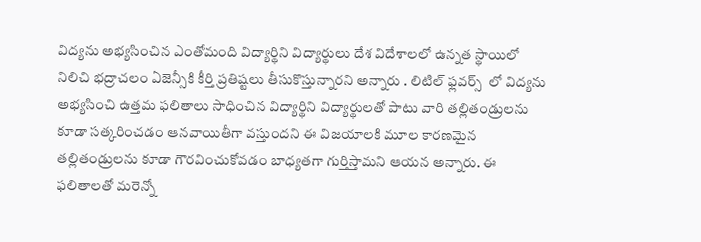విద్యను అభ్యసించిన ఎంతోమంది విద్యార్థిని విద్యార్థులు దేశ విదేశాలలో ఉన్నత స్థాయిలో నిలిచి భద్రాచలం ఏజెన్సీకి కీర్తి ప్రతిష్టలు తీసుకొస్తున్నారని అన్నారు . లిటిల్ ఫ్లవర్స్  లో విద్యను అభ్యసించి ఉత్తమ ఫలితాలు సాధించిన విద్యార్థిని విద్యార్థులతో పాటు వారి తల్లితండ్రులను కూడా సత్కరించడం ఆనవాయితీగా వస్తుందని ఈ విజయాలకి మూల కారణమైన తల్లితండ్రులను కూడా గౌరవించుకోవడం బాధ్యతగా గుర్తిస్తామని ఆయన అన్నారు. ఈ ఫలితాలతో మరెన్నో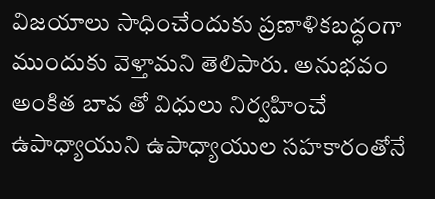విజయాలు సాధించేందుకు ప్రణాళికబద్ధంగా ముందుకు వెళ్తామని తెలిపారు. అనుభవం అంకిత బావ తో విధులు నిర్వహించే ఉపాధ్యాయుని ఉపాధ్యాయుల సహకారంతోనే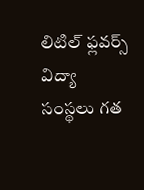లిటిల్ ఫ్లవర్స్ విద్యా సంస్థలు గత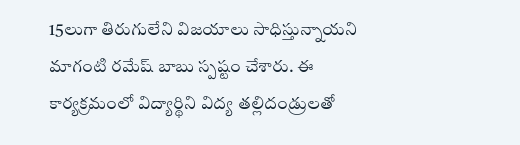15లుగా తిరుగులేని విజయాలు సాధిస్తున్నాయని మాగంటి రమేష్ బాబు స్పష్టం చేశారు. ఈ కార్యక్రమంలో విద్యార్థిని విద్య తల్లిదండ్రులతో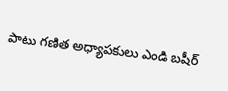పాటు గణిత అధ్యాపకులు ఎండి బషీర్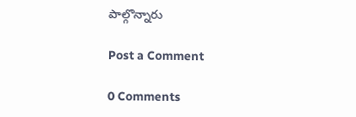పాల్గొన్నారు

Post a Comment

0 Comments